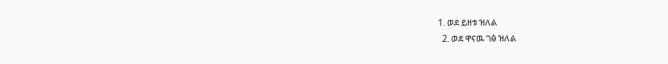1. ወደ ይዘቱ ዝለል
  2. ወደ ዋናዉ ገፅ ዝለል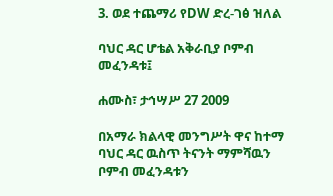3. ወደ ተጨማሪ የDW ድረ-ገፅ ዝለል

ባህር ዳር ሆቴል አቅራቢያ ቦምብ መፈንዳቱ፤

ሐሙስ፣ ታኅሣሥ 27 2009

በአማራ ክልላዊ መንግሥት ዋና ከተማ ባህር ዳር ዉስጥ ትናንት ማምሻዉን ቦምብ መፈንዳቱን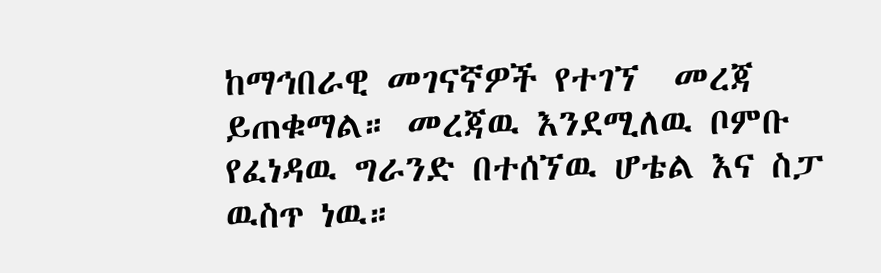ከማኅበራዊ መገናኛዎች የተገኘ  መረጃ  ይጠቁማል። መረጃዉ እንደሚለዉ ቦምቡ የፈነዳዉ ግራንድ በተሰኘዉ ሆቴል እና ስፓ ዉስጥ ነዉ።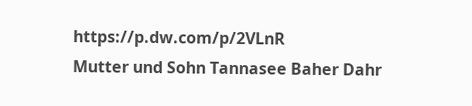https://p.dw.com/p/2VLnR
Mutter und Sohn Tannasee Baher Dahr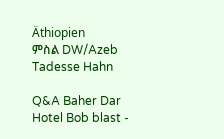Äthiopien
ምስል DW/Azeb Tadesse Hahn

Q&A Baher Dar Hotel Bob blast -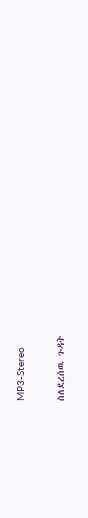MP3-Stereo

ስለደረሰዉ ጉዳት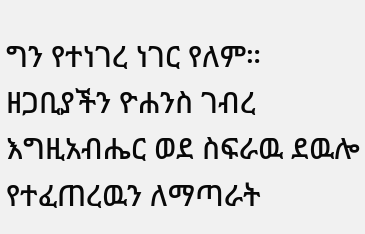ግን የተነገረ ነገር የለም። ዘጋቢያችን ዮሐንስ ገብረ እግዚአብሔር ወደ ስፍራዉ ደዉሎ የተፈጠረዉን ለማጣራት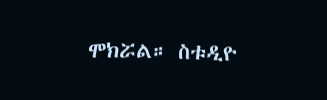ሞክሯል። ስቱዲዮ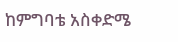ከምግባቴ አስቀድሜ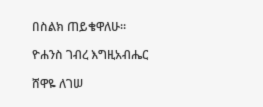በስልክ ጠይቄዋለሁ።

ዮሐንስ ገብረ እግዚአብሔር

ሸዋዬ ለገሠ